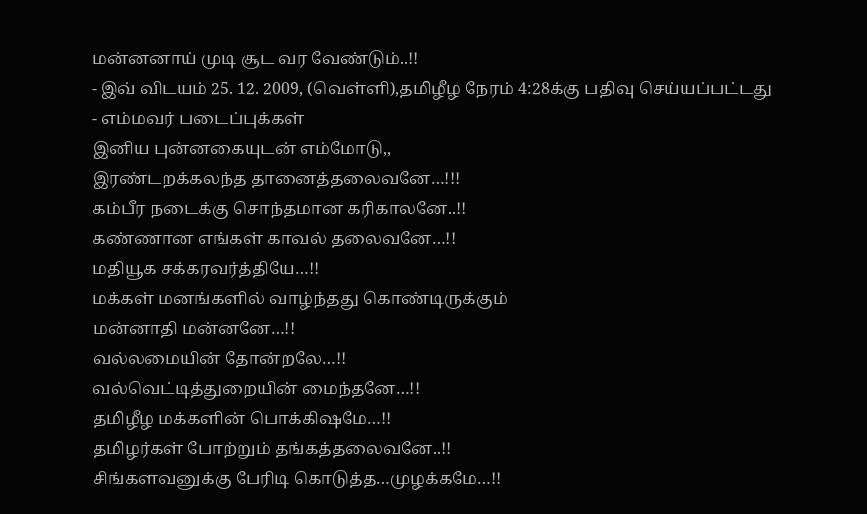மன்னனாய் முடி சூட வர வேண்டும்..!!
- இவ் விடயம் 25. 12. 2009, (வெள்ளி),தமிழீழ நேரம் 4:28க்கு பதிவு செய்யப்பட்டது
- எம்மவர் படைப்புக்கள்
இனிய புன்னகையுடன் எம்மோடு,,
இரண்டறக்கலந்த தானைத்தலைவனே…!!!
கம்பீர நடைக்கு சொந்தமான கரிகாலனே..!!
கண்ணான எங்கள் காவல் தலைவனே…!!
மதியூக சக்கரவர்த்தியே…!!
மக்கள் மனங்களில் வாழ்ந்தது கொண்டிருக்கும்
மன்னாதி மன்னனே…!!
வல்லமையின் தோன்றலே…!!
வல்வெட்டித்துறையின் மைந்தனே…!!
தமிழீழ மக்களின் பொக்கிஷமே…!!
தமிழர்கள் போற்றும் தங்கத்தலைவனே..!!
சிங்களவனுக்கு பேரிடி கொடுத்த…முழக்கமே…!!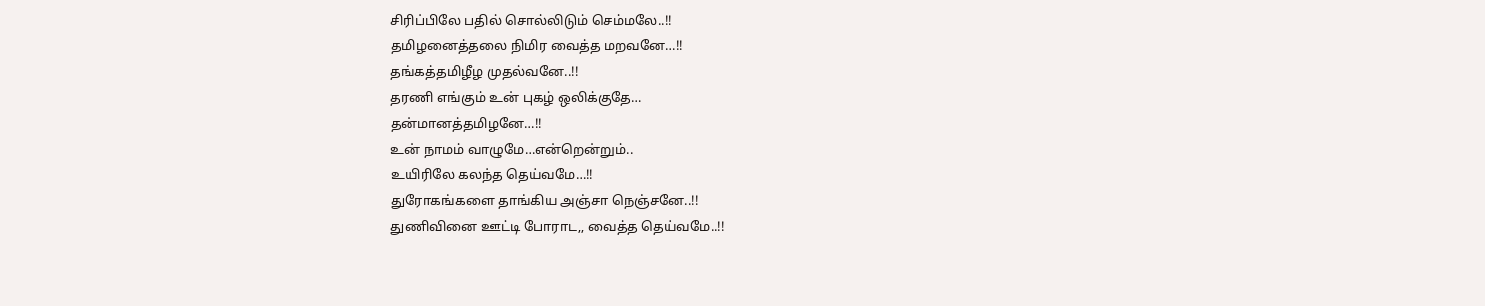சிரிப்பிலே பதில் சொல்லிடும் செம்மலே..!!
தமிழனைத்தலை நிமிர வைத்த மறவனே…!!
தங்கத்தமிழீழ முதல்வனே..!!
தரணி எங்கும் உன் புகழ் ஒலிக்குதே…
தன்மானத்தமிழனே…!!
உன் நாமம் வாழுமே…என்றென்றும்..
உயிரிலே கலந்த தெய்வமே…!!
துரோகங்களை தாங்கிய அஞ்சா நெஞ்சனே..!!
துணிவினை ஊட்டி போராட,, வைத்த தெய்வமே..!!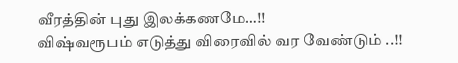வீரத்தின் புது இலக்கணமே…!!
விஷ்வரூபம் எடுத்து விரைவில் வர வேண்டும் ..!!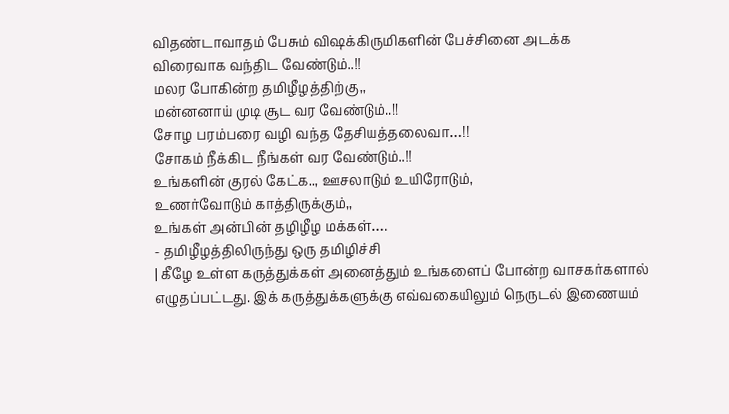விதண்டாவாதம் பேசும் விஷக்கிருமிகளின் பேச்சினை அடக்க
விரைவாக வந்திட வேண்டும்..!!
மலர போகின்ற தமிழீழத்திற்கு,,
மன்னனாய் முடி சூட வர வேண்டும்..!!
சோழ பரம்பரை வழி வந்த தேசியத்தலைவா…!!
சோகம் நீக்கிட நீங்கள் வர வேண்டும்..!!
உங்களின் குரல் கேட்க.., ஊசலாடும் உயிரோடும்,
உணர்வோடும் காத்திருக்கும்,,
உங்கள் அன்பின் தழிழீழ மக்கள்….
- தமிழீழத்திலிருந்து ஒரு தமிழிச்சி
| கீழே உள்ள கருத்துக்கள் அனைத்தும் உங்களைப் போன்ற வாசகர்களால் எழுதப்பட்டது. இக் கருத்துக்களுக்கு எவ்வகையிலும் நெருடல் இணையம்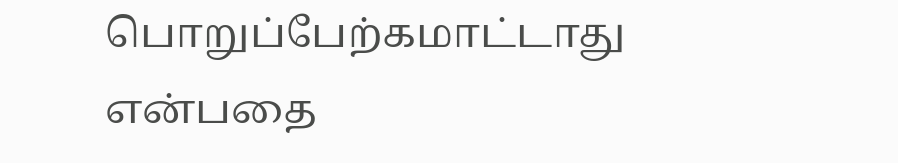பொறுப்பேற்கமாட்டாது என்பதை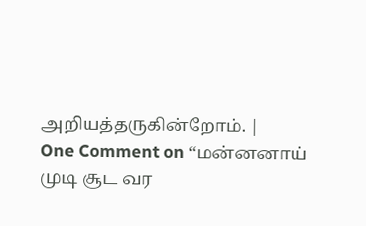அறியத்தருகின்றோம். |
One Comment on “மன்னனாய் முடி சூட வர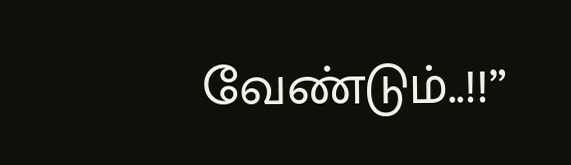வேண்டும்..!!”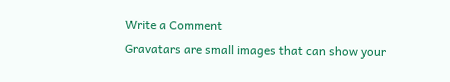Write a Comment
Gravatars are small images that can show your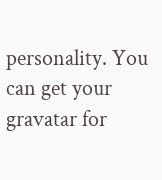personality. You can get your gravatar for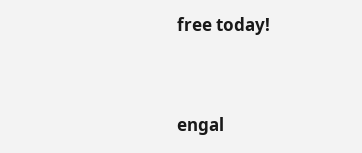free today!



engal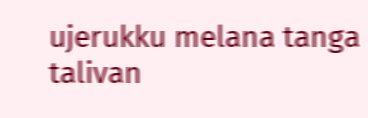ujerukku melana tanga talivan